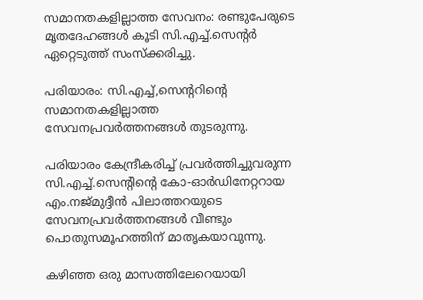സമാനതകളില്ലാത്ത സേവനം: രണ്ടുപേരുടെ മൃതദേഹങ്ങള്‍ കൂടി സി.എച്ച്.സെന്റര്‍ ഏറ്റെടുത്ത് സംസ്‌ക്കരിച്ചു.

പരിയാരം: സി.എച്ച്,സെന്ററിന്റെ സമാനതകളില്ലാത്ത സേവനപ്രവര്‍ത്തനങ്ങള്‍ തുടരുന്നു.

പരിയാരം കേന്ദ്രീകരിച്ച് പ്രവര്‍ത്തിച്ചുവരുന്ന സി.എച്ച്.സെന്റിന്റെ കോ-ഓര്‍ഡിനേറ്ററായ എം.നജ്മുദ്ദീന്‍ പിലാത്തറയുടെ സേവനപ്രവര്‍ത്തനങ്ങള്‍ വീണ്ടും പൊതുസമൂഹത്തിന് മാതൃകയാവുന്നു.

കഴിഞ്ഞ ഒരു മാസത്തിലേറെയായി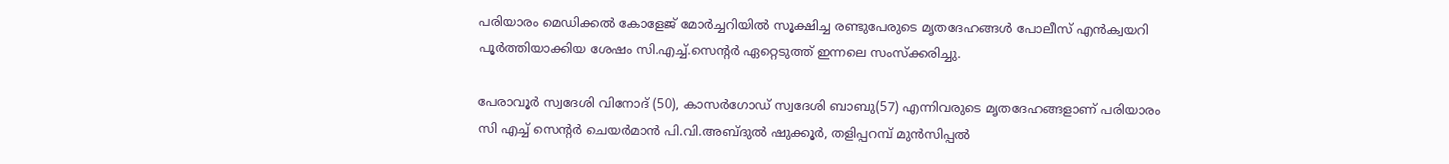പരിയാരം മെഡിക്കല്‍ കോളേജ് മോര്‍ച്ചറിയില്‍ സൂക്ഷിച്ച രണ്ടുപേരുടെ മൃതദേഹങ്ങള്‍ പോലീസ് എന്‍ക്വയറി പൂര്‍ത്തിയാക്കിയ ശേഷം സി.എച്ച്.സെന്റര്‍ ഏറ്റെടുത്ത് ഇന്നലെ സംസ്‌ക്കരിച്ചു.

പേരാവൂര്‍ സ്വദേശി വിനോദ് (50), കാസര്‍ഗോഡ് സ്വദേശി ബാബു(57) എന്നിവരുടെ മൃതദേഹങ്ങളാണ് പരിയാരം സി എച്ച് സെന്റര്‍ ചെയര്‍മാന്‍ പി.വി.അബ്ദുല്‍ ഷുക്കൂര്‍, തളിപ്പറമ്പ് മുന്‍സിപ്പല്‍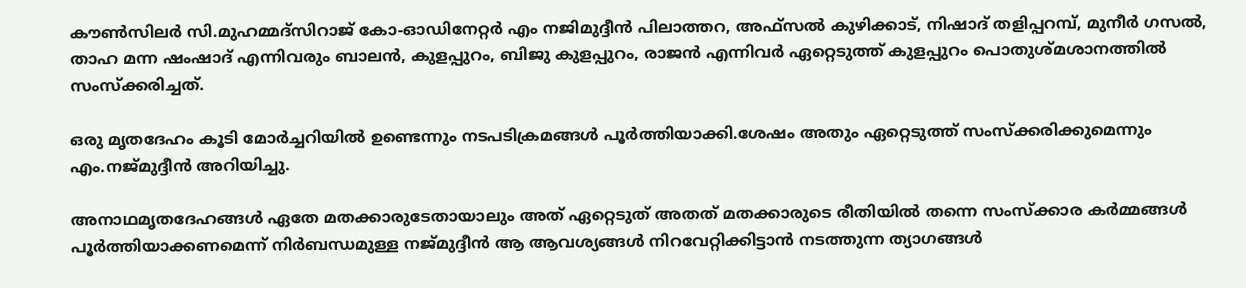കൗണ്‍സിലര്‍ സി.മുഹമ്മദ്‌സിറാജ് കോ-ഓഡിനേറ്റര്‍ എം നജിമുദ്ദീന്‍ പിലാത്തറ, അഫ്‌സല്‍ കുഴിക്കാട്, നിഷാദ് തളിപ്പറമ്പ്, മുനീര്‍ ഗസല്‍, താഹ മന്ന ഷംഷാദ് എന്നിവരും ബാലന്‍, കുളപ്പുറം, ബിജു കുളപ്പുറം, രാജന്‍ എന്നിവര്‍ ഏറ്റെടുത്ത് കുളപ്പുറം പൊതുശ്മശാനത്തില്‍ സംസ്‌ക്കരിച്ചത്.

ഒരു മൃതദേഹം കൂടി മോര്‍ച്ചറിയില്‍ ഉണ്ടെന്നും നടപടിക്രമങ്ങള്‍ പൂര്‍ത്തിയാക്കി.ശേഷം അതും ഏറ്റെടുത്ത് സംസ്‌ക്കരിക്കുമെന്നും എം.നജ്മുദ്ദീന്‍ അറിയിച്ചു.

അനാഥമൃതദേഹങ്ങള്‍ ഏതേ മതക്കാരുടേതായാലും അത് ഏറ്റെടുത് അതത് മതക്കാരുടെ രീതിയില്‍ തന്നെ സംസ്‌ക്കാര കര്‍മ്മങ്ങള്‍ പൂര്‍ത്തിയാക്കണമെന്ന് നിര്‍ബന്ധമുള്ള നജ്മുദ്ദീന്‍ ആ ആവശ്യങ്ങള്‍ നിറവേറ്റിക്കിട്ടാന്‍ നടത്തുന്ന ത്യാഗങ്ങള്‍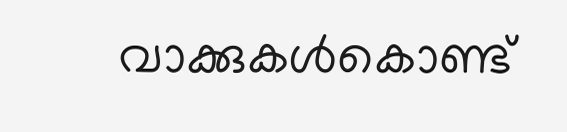വാക്കുകള്‍കൊണ്ട്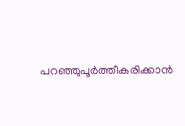പറഞ്ഞുപൂര്‍ത്തീകരിക്കാന്‍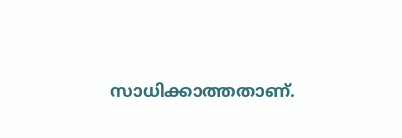സാധിക്കാത്തതാണ്.